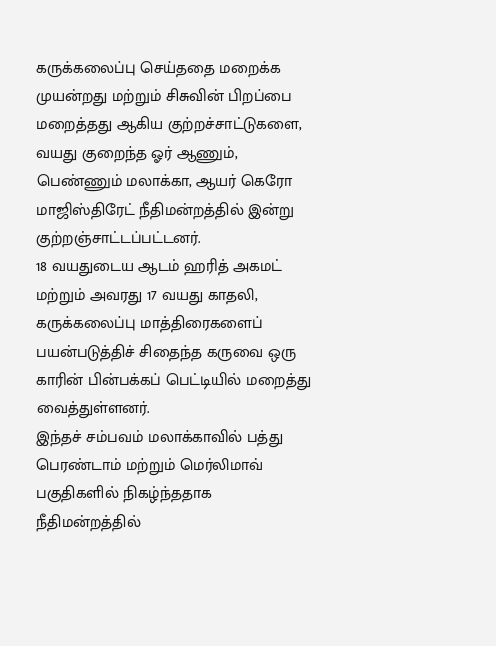கருக்கலைப்பு செய்ததை மறைக்க முயன்றது மற்றும் சிசுவின் பிறப்பை மறைத்தது ஆகிய குற்றச்சாட்டுகளை, வயது குறைந்த ஓர் ஆணும், பெண்ணும் மலாக்கா, ஆயர் கெரோ மாஜிஸ்திரேட் நீதிமன்றத்தில் இன்று குற்றஞ்சாட்டப்பட்டனர்.
18 வயதுடைய ஆடம் ஹரித் அகமட் மற்றும் அவரது 17 வயது காதலி, கருக்கலைப்பு மாத்திரைகளைப் பயன்படுத்திச் சிதைந்த கருவை ஒரு காரின் பின்பக்கப் பெட்டியில் மறைத்து வைத்துள்ளனர்.
இந்தச் சம்பவம் மலாக்காவில் பத்து பெரண்டாம் மற்றும் மெர்லிமாவ் பகுதிகளில் நிகழ்ந்ததாக நீதிமன்றத்தில்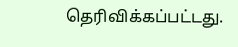தெரிவிக்கப்பட்டது.